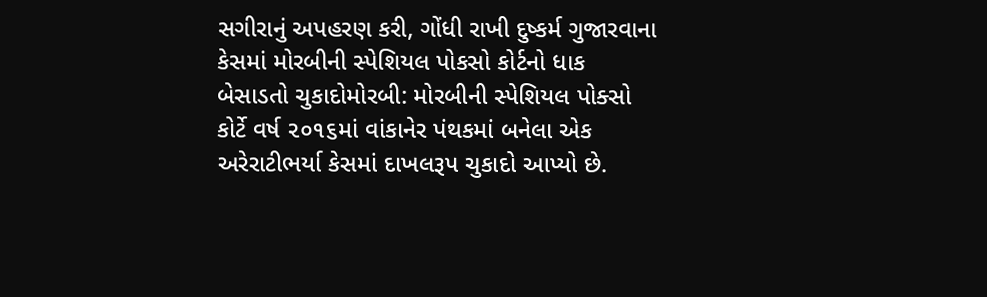સગીરાનું અપહરણ કરી, ગોંધી રાખી દુષ્કર્મ ગુજારવાના કેસમાં મોરબીની સ્પેશિયલ પોકસો કોર્ટનો ધાક બેસાડતો ચુકાદોમોરબી: મોરબીની સ્પેશિયલ પોક્સો કોર્ટે વર્ષ ૨૦૧૬માં વાંકાનેર પંથકમાં બનેલા એક અરેરાટીભર્યા કેસમાં દાખલરૂપ ચુકાદો આપ્યો છે.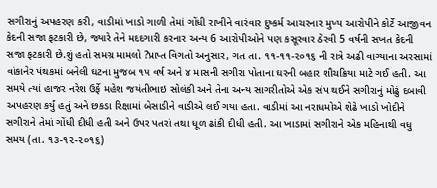સગીરાનું અપહરણ કરી, વાડીમાં ખાડો ગાળી તેમાં ગોંધી રાખીને વારંવાર દુષ્કર્મ આચરનાર મુખ્ય આરોપીને કોર્ટે આજીવન કેદની સજા ફટકારી છે, જ્યારે તેને મદદગારી કરનાર અન્ય 6 આરોપીઓને પણ કસૂરવાર ઠેરવી 5 વર્ષની સખત કેદની સજા ફટકારી છે.શું હતો સમગ્ર મામલો ?પ્રાપ્ત વિગતો અનુસાર, ગત તા. ૧૧-૧૧-૨૦૧૬ ની રાત્રે અઢી વાગ્યાના અરસામાં વાંકાનેર પંથકમાં બનેલી ઘટના મુજબ ૧૫ વર્ષ અને ૪ માસની સગીરા પોતાના ઘરની બહાર શૌચક્રિયા માટે ગઈ હતી. આ સમયે ત્યાં હાજર નરેશ ઉર્ફે મહેશ જયંતીભાઇ સોલંકી અને તેના અન્ય સાગરીતોએ એક સંપ થઈને સગીરાનું મોઢું દબાવી અપહરણ કર્યું હતું અને છકડા રિક્ષામાં બેસાડીને વાડીએ લઈ ગયા હતા. વાડીમાં આ નરાધમોએ શેઢે ખાડો ખોદીને સગીરાને તેમાં ગોંધી દીધી હતી અને ઉપર પતરાં તથા ધૂળ ઢાંકી દીધી હતી. આ ખાડામાં સગીરાને એક મહિનાથી વધુ સમય (તા. ૧૩-૧૨-૨૦૧૬)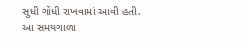સુધી ગોંધી રાખવામાં આવી હતી. આ સમયગાળા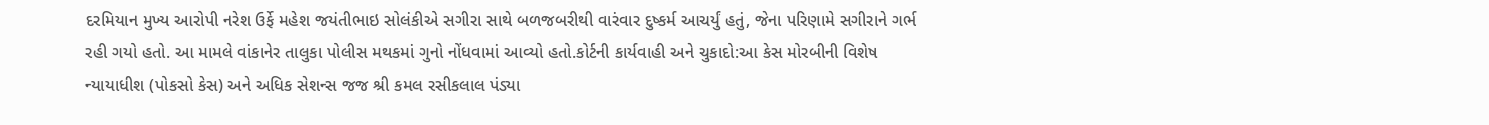દરમિયાન મુખ્ય આરોપી નરેશ ઉર્ફે મહેશ જયંતીભાઇ સોલંકીએ સગીરા સાથે બળજબરીથી વારંવાર દુષ્કર્મ આચર્યું હતું, જેના પરિણામે સગીરાને ગર્ભ રહી ગયો હતો. આ મામલે વાંકાનેર તાલુકા પોલીસ મથકમાં ગુનો નોંધવામાં આવ્યો હતો.કોર્ટની કાર્યવાહી અને ચુકાદો:આ કેસ મોરબીની વિશેષ ન્યાયાધીશ (પોકસો કેસ) અને અધિક સેશન્સ જજ શ્રી કમલ રસીકલાલ પંડ્યા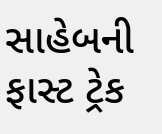સાહેબની ફાસ્ટ ટ્રેક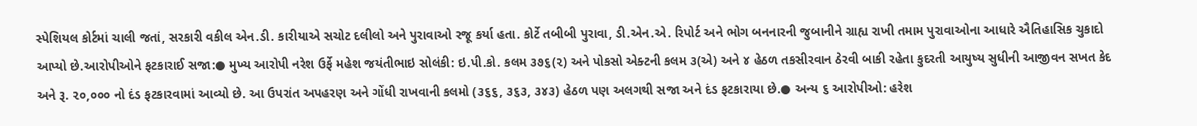સ્પેશિયલ કોર્ટમાં ચાલી જતાં, સરકારી વકીલ એન.ડી. કારીયાએ સચોટ દલીલો અને પુરાવાઓ રજૂ કર્યા હતા. કોર્ટે તબીબી પુરાવા, ડી.એન.એ. રિપોર્ટ અને ભોગ બનનારની જુબાનીને ગ્રાહ્ય રાખી તમામ પુરાવાઓના આધારે ઐતિહાસિક ચુકાદો આપ્યો છે.આરોપીઓને ફટકારાઈ સજા:● મુખ્ય આરોપી નરેશ ઉર્ફે મહેશ જયંતીભાઇ સોલંકી: ઇ.પી.કો. કલમ ૩૭૬(૨) અને પોકસો એક્ટની કલમ ૩(એ) અને ૪ હેઠળ તકસીરવાન ઠેરવી બાકી રહેતા કુદરતી આયુષ્ય સુધીની આજીવન સખત કેદ અને રૂ. ૨૦,૦૦૦ નો દંડ ફટકારવામાં આવ્યો છે. આ ઉપરાંત અપહરણ અને ગોંધી રાખવાની કલમો (૩૬૬, ૩૬૩, ૩૪૩) હેઠળ પણ અલગથી સજા અને દંડ ફટકારાયા છે.● અન્ય ૬ આરોપીઓ: હરેશ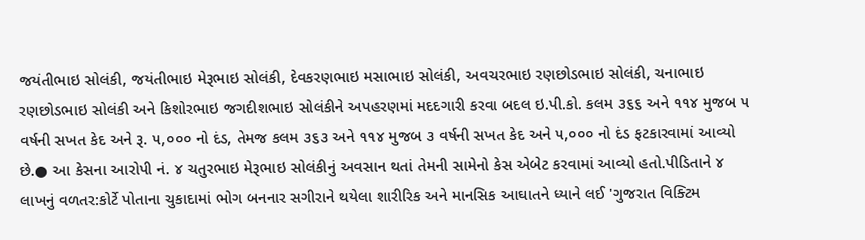જયંતીભાઇ સોલંકી, જયંતીભાઇ મેરૂભાઇ સોલંકી, દેવકરણભાઇ મસાભાઇ સોલંકી, અવચરભાઇ રણછોડભાઇ સોલંકી, ચનાભાઇ રણછોડભાઇ સોલંકી અને કિશોરભાઇ જગદીશભાઇ સોલંકીને અપહરણમાં મદદગારી કરવા બદલ ઇ.પી.કો. કલમ ૩૬૬ અને ૧૧૪ મુજબ ૫ વર્ષની સખત કેદ અને રૂ. ૫,૦૦૦ નો દંડ, તેમજ કલમ ૩૬૩ અને ૧૧૪ મુજબ ૩ વર્ષની સખત કેદ અને ૫,૦૦૦ નો દંડ ફટકારવામાં આવ્યો છે.● આ કેસના આરોપી નં. ૪ ચતુરભાઇ મેરૂભાઇ સોલંકીનું અવસાન થતાં તેમની સામેનો કેસ એબેટ કરવામાં આવ્યો હતો.પીડિતાને ૪ લાખનું વળતર:કોર્ટે પોતાના ચુકાદામાં ભોગ બનનાર સગીરાને થયેલા શારીરિક અને માનસિક આઘાતને ધ્યાને લઈ 'ગુજરાત વિક્ટિમ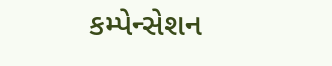કમ્પેન્સેશન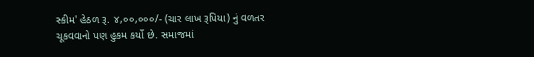સ્કીમ' હેઠળ રૂ. ૪,૦૦,૦૦૦/- (ચાર લાખ રૂપિયા) નું વળતર ચૂકવવાનો પણ હુકમ કર્યો છે. સમાજમાં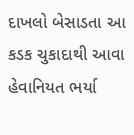દાખલો બેસાડતા આ કડક ચુકાદાથી આવા હેવાનિયત ભર્યા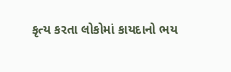કૃત્ય કરતા લોકોમાં કાયદાનો ભય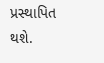પ્રસ્થાપિત થશે.